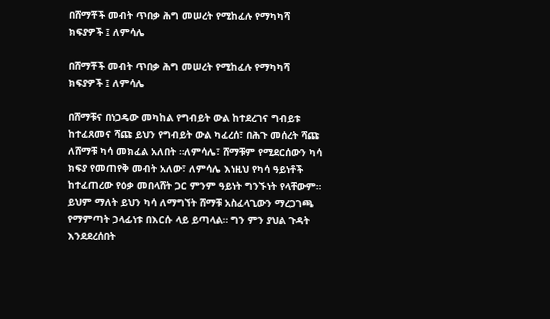በሸማቾች መብት ጥበቃ ሕግ መሠረት የሚከፈሉ የማካካሻ ክፍያዎች ፤ ለምሳሌ

በሸማቾች መብት ጥበቃ ሕግ መሠረት የሚከፈሉ የማካካሻ ክፍያዎች ፤ ለምሳሌ

በሸማቹና በነጋዴው መካከል የግብይት ውል ከተደረገና ግብይቱ ከተፈጸመና ሻጩ ይህን የግብይት ውል ካፈረሰ፣ በሕጉ መሰረት ሻጩ ለሸማቹ ካሳ መክፈል አለበት ።ለምሳሌ፣ ሸማቹም የሚደርሰውን ካሳ ክፍያ የመጠየቅ መብት አለው፣ ለምሳሌ እነዚህ የካሳ ዓይነቶች ከተፈጠረው የዕቃ መበላሸት ጋር ምንም ዓይነት ግንኙነት የላቸውም። ይህም ማለት ይህን ካሳ ለማግኘት ሸማቹ አስፈላጊውን ማረጋገጫ የማምጣት ኃላፊነቱ በእርሱ ላይ ይጣላል። ግን ምን ያህል ጉዳት እንደደረሰበት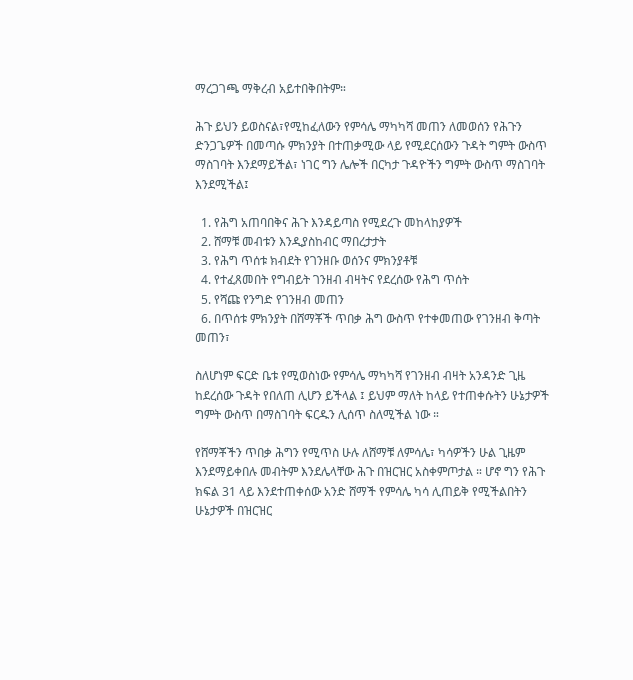ማረጋገጫ ማቅረብ አይተበቅበትም።

ሕጉ ይህን ይወስናል፣የሚከፈለውን የምሳሌ ማካካሻ መጠን ለመወሰን የሕጉን ድንጋጌዎች በመጣሱ ምክንያት በተጠቃሚው ላይ የሚደርሰውን ጉዳት ግምት ውስጥ ማስገባት እንደማይችል፣ ነገር ግን ሌሎች በርካታ ጉዳዮችን ግምት ውስጥ ማስገባት እንደሚችል፤

  1. የሕግ አጠባበቅና ሕጉ እንዳይጣስ የሚደረጉ መከላከያዎች
  2. ሸማቹ መብቱን እንዲያስከብር ማበረታታት
  3. የሕግ ጥሰቱ ክብደት የገንዘቡ ወሰንና ምክንያቶቹ
  4. የተፈጸመበት የግብይት ገንዘብ ብዛትና የደረሰው የሕግ ጥሰት
  5. የሻጩ የንግድ የገንዘብ መጠን
  6. በጥሰቱ ምክንያት በሸማቾች ጥበቃ ሕግ ውስጥ የተቀመጠው የገንዘብ ቅጣት መጠን፣

ስለሆነም ፍርድ ቤቱ የሚወስነው የምሳሌ ማካካሻ የገንዘብ ብዛት አንዳንድ ጊዜ ከደረሰው ጉዳት የበለጠ ሊሆን ይችላል ፤ ይህም ማለት ከላይ የተጠቀሱትን ሁኔታዎች ግምት ውስጥ በማስገባት ፍርዱን ሊሰጥ ስለሚችል ነው ።

የሸማቾችን ጥበቃ ሕግን የሚጥስ ሁሉ ለሸማቹ ለምሳሌ፣ ካሳዎችን ሁል ጊዜም እንደማይቀበሉ መብትም እንደሌላቸው ሕጉ በዝርዝር አስቀምጦታል ። ሆኖ ግን የሕጉ ክፍል 31 ላይ እንደተጠቀሰው አንድ ሸማች የምሳሌ ካሳ ሊጠይቅ የሚችልበትን ሁኔታዎች በዝርዝር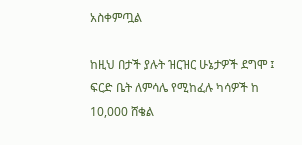አስቀምጧል

ከዚህ በታች ያሉት ዝርዝር ሁኔታዎች ደግሞ ፤ ፍርድ ቤት ለምሳሌ የሚከፈሉ ካሳዎች ከ 10,000 ሸቄል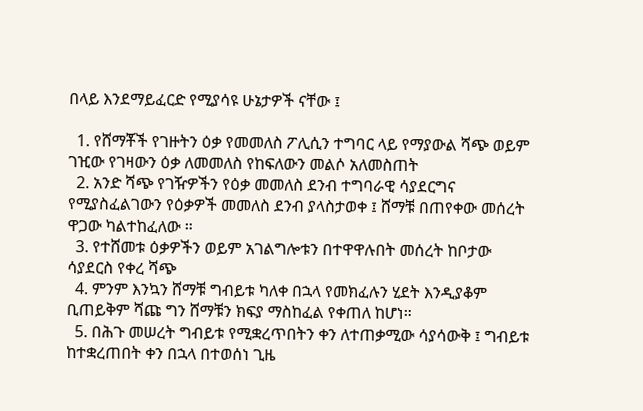በላይ እንደማይፈርድ የሚያሳዩ ሁኔታዎች ናቸው ፤

  1. የሸማቾች የገዙትን ዕቃ የመመለስ ፖሊሲን ተግባር ላይ የማያውል ሻጭ ወይም ገዢው የገዛውን ዕቃ ለመመለስ የከፍለውን መልሶ አለመስጠት
  2. አንድ ሻጭ የገዥዎችን የዕቃ መመለስ ደንብ ተግባራዊ ሳያደርግና የሚያስፈልገውን የዕቃዎች መመለስ ደንብ ያላስታወቀ ፤ ሸማቹ በጠየቀው መሰረት ዋጋው ካልተከፈለው ።
  3. የተሸመቱ ዕቃዎችን ወይም አገልግሎቱን በተዋዋሉበት መሰረት ከቦታው ሳያደርስ የቀረ ሻጭ
  4. ምንም እንኳን ሸማቹ ግብይቱ ካለቀ በኋላ የመክፈሉን ሂደት እንዲያቆም ቢጠይቅም ሻጩ ግን ሸማቹን ክፍያ ማስከፈል የቀጠለ ከሆነ።
  5. በሕጉ መሠረት ግብይቱ የሚቋረጥበትን ቀን ለተጠቃሚው ሳያሳውቅ ፤ ግብይቱ ከተቋረጠበት ቀን በኋላ በተወሰነ ጊዜ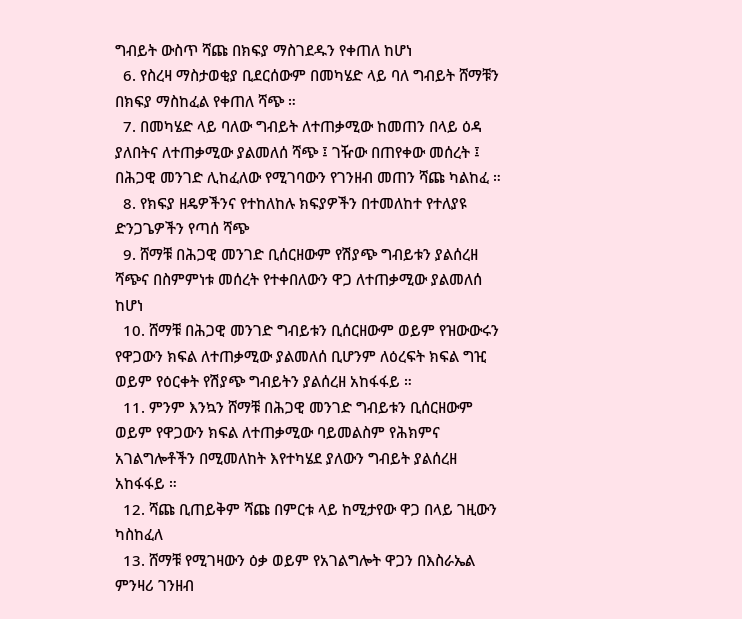ግብይት ውስጥ ሻጩ በክፍያ ማስገደዱን የቀጠለ ከሆነ
  6. የስረዛ ማስታወቂያ ቢደርሰውም በመካሄድ ላይ ባለ ግብይት ሸማቹን በክፍያ ማስከፈል የቀጠለ ሻጭ ።
  7. በመካሄድ ላይ ባለው ግብይት ለተጠቃሚው ከመጠን በላይ ዕዳ ያለበትና ለተጠቃሚው ያልመለሰ ሻጭ ፤ ገዥው በጠየቀው መሰረት ፤ በሕጋዊ መንገድ ሊከፈለው የሚገባውን የገንዘብ መጠን ሻጩ ካልከፈ ።
  8. የክፍያ ዘዴዎችንና የተከለከሉ ክፍያዎችን በተመለከተ የተለያዩ ድንጋጌዎችን የጣሰ ሻጭ
  9. ሸማቹ በሕጋዊ መንገድ ቢሰርዘውም የሽያጭ ግብይቱን ያልሰረዘ ሻጭና በስምምነቱ መሰረት የተቀበለውን ዋጋ ለተጠቃሚው ያልመለሰ ከሆነ
  10. ሸማቹ በሕጋዊ መንገድ ግብይቱን ቢሰርዘውም ወይም የዝውውሩን የዋጋውን ክፍል ለተጠቃሚው ያልመለሰ ቢሆንም ለዕረፍት ክፍል ግዢ ወይም የዕርቀት የሽያጭ ግብይትን ያልሰረዘ አከፋፋይ ።
  11. ምንም እንኳን ሸማቹ በሕጋዊ መንገድ ግብይቱን ቢሰርዘውም ወይም የዋጋውን ክፍል ለተጠቃሚው ባይመልስም የሕክምና አገልግሎቶችን በሚመለከት እየተካሄደ ያለውን ግብይት ያልሰረዘ አከፋፋይ ።
  12. ሻጩ ቢጠይቅም ሻጩ በምርቱ ላይ ከሚታየው ዋጋ በላይ ገዚውን ካስከፈለ
  13. ሸማቹ የሚገዛውን ዕቃ ወይም የአገልግሎት ዋጋን በእስራኤል ምንዛሪ ገንዘብ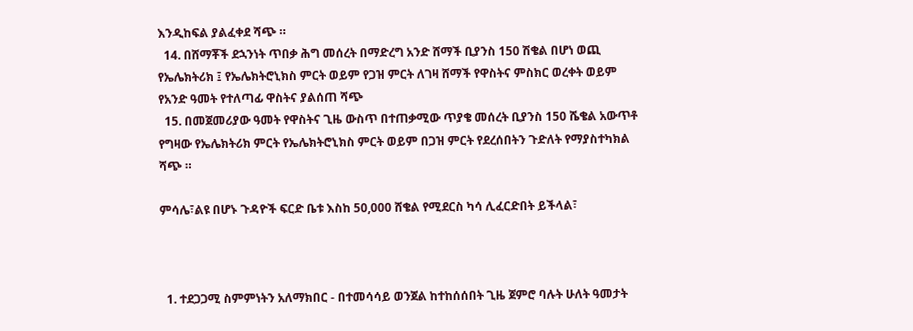እንዲከፍል ያልፈቀደ ሻጭ ።
  14. በሸማቾች ደኋንነት ጥበቃ ሕግ መሰረት በማድረግ አንድ ሸማች ቢያንስ 150 ሽቄል በሆነ ወጪ የኤሌክትሪክ ፤ የኤሌክትሮኒክስ ምርት ወይም የጋዝ ምርት ለገዛ ሸማች የዋስትና ምስክር ወረቀት ወይም የአንድ ዓመት የተለጣፊ ዋስትና ያልሰጠ ሻጭ
  15. በመጀመሪያው ዓመት የዋስትና ጊዜ ውስጥ በተጠቃሚው ጥያቄ መሰረት ቢያንስ 150 ሼቄል አውጥቶ የግዛው የኤሌክትሪክ ምርት የኤሌክትሮኒክስ ምርት ወይም በጋዝ ምርት የደረሰበትን ጉድለት የማያስተካክል ሻጭ ።

ምሳሌ፣ልዩ በሆኑ ጉዳዮች ፍርድ ቤቱ እስከ 50,000 ሸቄል የሚደርስ ካሳ ሊፈርድበት ይችላል፣



  1. ተደጋጋሚ ስምምነትን አለማክበር - በተመሳሳይ ወንጀል ከተከሰሰበት ጊዜ ጀምሮ ባሉት ሁለት ዓመታት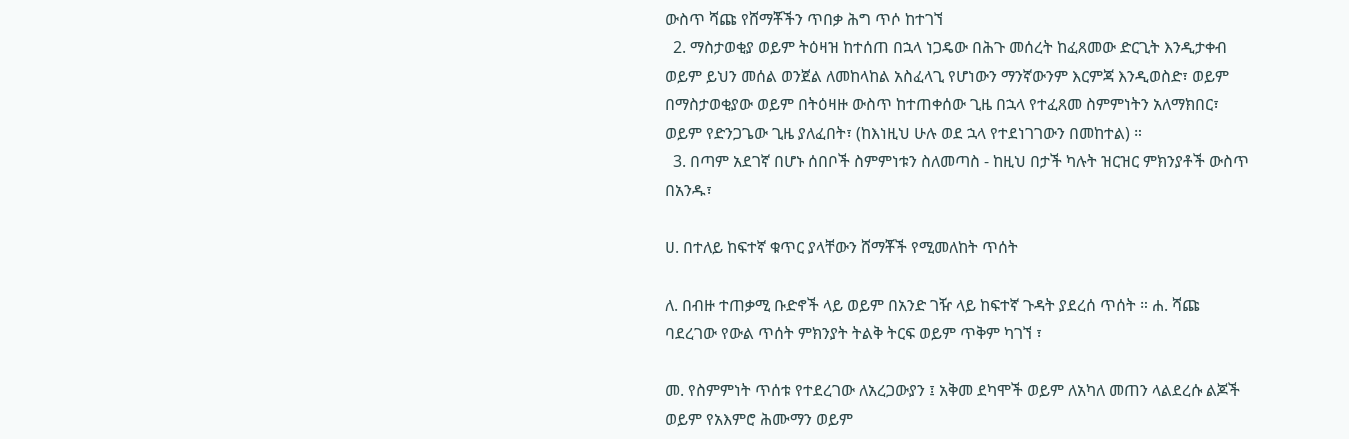ውስጥ ሻጩ የሸማቾችን ጥበቃ ሕግ ጥሶ ከተገኘ
  2. ማስታወቂያ ወይም ትዕዛዝ ከተሰጠ በኋላ ነጋዴው በሕጉ መሰረት ከፈጸመው ድርጊት እንዲታቀብ ወይም ይህን መሰል ወንጀል ለመከላከል አስፈላጊ የሆነውን ማንኛውንም እርምጃ እንዲወስድ፣ ወይም በማስታወቂያው ወይም በትዕዛዙ ውስጥ ከተጠቀሰው ጊዜ በኋላ የተፈጸመ ስምምነትን አለማክበር፣ ወይም የድንጋጌው ጊዜ ያለፈበት፣ (ከእነዚህ ሁሉ ወደ ኋላ የተደነገገውን በመከተል) ።
  3. በጣም አደገኛ በሆኑ ሰበቦች ስምምነቱን ስለመጣስ - ከዚህ በታች ካሉት ዝርዝር ምክንያቶች ውስጥ በአንዱ፣

ሀ. በተለይ ከፍተኛ ቁጥር ያላቸውን ሸማቾች የሚመለከት ጥሰት

ለ. በብዙ ተጠቃሚ ቡድኖች ላይ ወይም በአንድ ገዥ ላይ ከፍተኛ ጉዳት ያደረሰ ጥሰት ። ሐ. ሻጩ ባደረገው የውል ጥሰት ምክንያት ትልቅ ትርፍ ወይም ጥቅም ካገኘ ፣

መ. የስምምነት ጥሰቱ የተደረገው ለአረጋውያን ፤ አቅመ ደካሞች ወይም ለአካለ መጠን ላልደረሱ ልጆች ወይም የአእምሮ ሕሙማን ወይም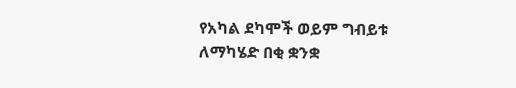የአካል ደካሞች ወይም ግብይቱ ለማካሄድ በቂ ቋንቋ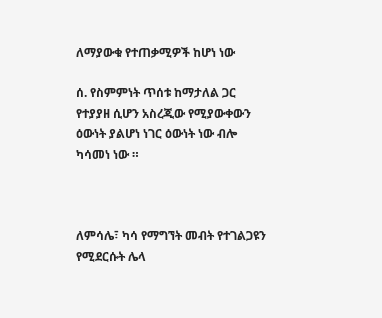ለማያውቁ የተጠቃሚዎች ከሆነ ነው

ሰ. የስምምነት ጥሰቱ ከማታለል ጋር የተያያዘ ሲሆን አስረጂው የሚያውቀውን ዕውነት ያልሆነ ነገር ዕውነት ነው ብሎ ካሳመነ ነው ።



ለምሳሌ፣ ካሳ የማግኘት መብት የተገልጋዩን የሚደርሱት ሌላ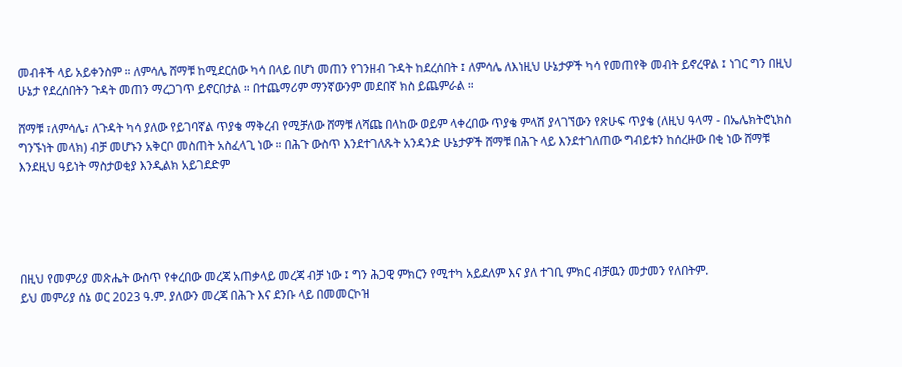መብቶች ላይ አይቀንስም ። ለምሳሌ ሸማቹ ከሚደርሰው ካሳ በላይ በሆነ መጠን የገንዘብ ጉዳት ከደረሰበት ፤ ለምሳሌ ለእነዚህ ሁኔታዎች ካሳ የመጠየቅ መብት ይኖረዋል ፤ ነገር ግን በዚህ ሁኔታ የደረሰበትን ጉዳት መጠን ማረጋገጥ ይኖርበታል ። በተጨማሪም ማንኛውንም መደበኛ ክስ ይጨምራል ።

ሸማቹ ፣ለምሳሌ፣ ለጉዳት ካሳ ያለው የይገባኛል ጥያቄ ማቅረብ የሚቻለው ሸማቹ ለሻጩ በላከው ወይም ላቀረበው ጥያቄ ምላሽ ያላገኘውን የጽሁፍ ጥያቄ (ለዚህ ዓላማ - በኤሌክትሮኒክስ ግንኙነት መላክ) ብቻ መሆኑን አቅርቦ መስጠት አስፈላጊ ነው ። በሕጉ ውስጥ እንደተገለጹት አንዳንድ ሁኔታዎች ሸማቹ በሕጉ ላይ እንደተገለጠው ግብይቱን ከሰረዙው በቂ ነው ሸማቹ እንደዚህ ዓይነት ማስታወቂያ እንዲልክ አይገደድም





በዚህ የመምሪያ መጽሔት ውስጥ የቀረበው መረጃ አጠቃላይ መረጃ ብቻ ነው ፤ ግን ሕጋዊ ምክርን የሚተካ አይደለም እና ያለ ተገቢ ምክር ብቻዉን መታመን የለበትም.
ይህ መምሪያ ሰኔ ወር 2023 ዓ.ም. ያለውን መረጃ በሕጉ እና ደንቡ ላይ በመመርኮዝ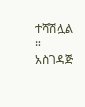ተሻሽሏል ።
አስገዳጅ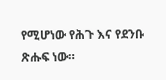የሚሆነው የሕጉ እና የደንቡ ጽሑፍ ነው።